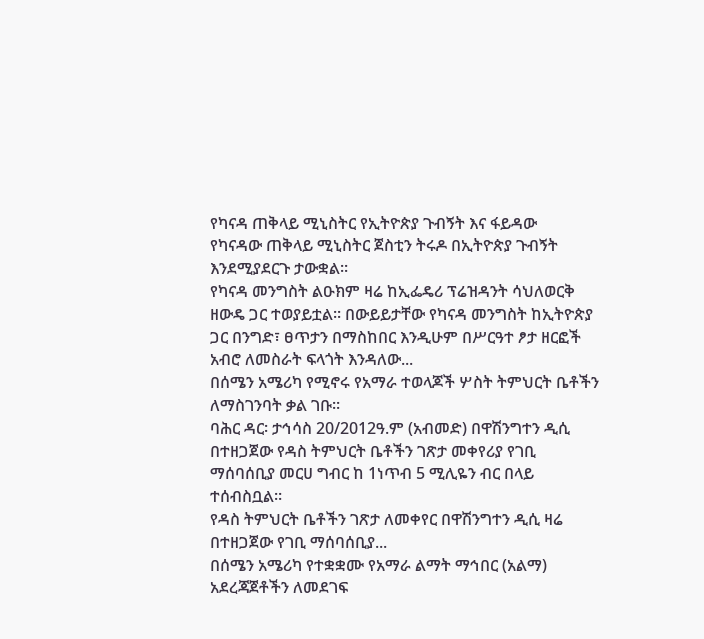የካናዳ ጠቅላይ ሚኒስትር የኢትዮጵያ ጉብኝት እና ፋይዳው
የካናዳው ጠቅላይ ሚኒስትር ጀስቲን ትሩዶ በኢትዮጵያ ጉብኝት እንደሚያደርጉ ታውቋል፡፡
የካናዳ መንግስት ልዑክም ዛሬ ከኢፌዴሪ ፕሬዝዳንት ሳህለወርቅ ዘውዴ ጋር ተወያይቷል፡፡ በውይይታቸው የካናዳ መንግስት ከኢትዮጵያ ጋር በንግድ፣ ፀጥታን በማስከበር እንዲሁም በሥርዓተ ፆታ ዘርፎች አብሮ ለመስራት ፍላጎት እንዳለው...
በሰሜን አሜሪካ የሚኖሩ የአማራ ተወላጆች ሦስት ትምህርት ቤቶችን ለማስገንባት ቃል ገቡ።
ባሕር ዳር፡ ታኅሳስ 20/2012ዓ.ም (አብመድ) በዋሽንግተን ዲሲ በተዘጋጀው የዳስ ትምህርት ቤቶችን ገጽታ መቀየሪያ የገቢ ማሰባሰቢያ መርሀ ግብር ከ 1ነጥብ 5 ሚሊዬን ብር በላይ ተሰብስቧል።
የዳስ ትምህርት ቤቶችን ገጽታ ለመቀየር በዋሽንግተን ዲሲ ዛሬ በተዘጋጀው የገቢ ማሰባሰቢያ...
በሰሜን አሜሪካ የተቋቋሙ የአማራ ልማት ማኅበር (አልማ) አደረጃጀቶችን ለመደገፍ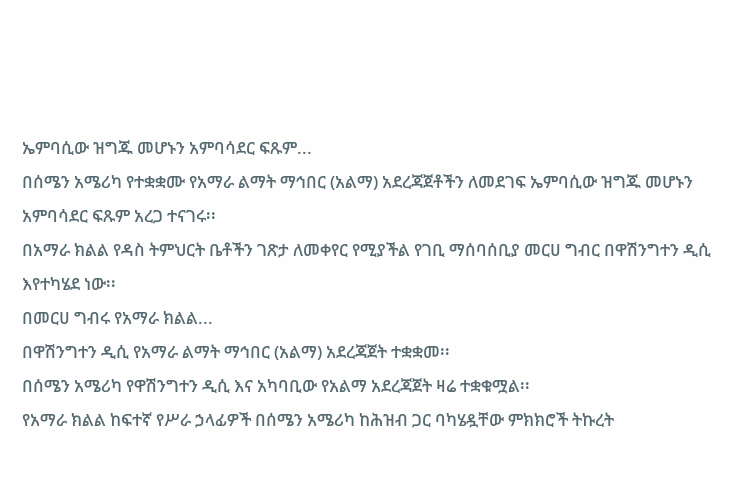ኤምባሲው ዝግጁ መሆኑን አምባሳደር ፍጹም...
በሰሜን አሜሪካ የተቋቋሙ የአማራ ልማት ማኅበር (አልማ) አደረጃጀቶችን ለመደገፍ ኤምባሲው ዝግጁ መሆኑን አምባሳደር ፍጹም አረጋ ተናገሩ፡፡
በአማራ ክልል የዳስ ትምህርት ቤቶችን ገጽታ ለመቀየር የሚያችል የገቢ ማሰባሰቢያ መርሀ ግብር በዋሽንግተን ዲሲ እየተካሄደ ነው፡፡
በመርሀ ግብሩ የአማራ ክልል...
በዋሽንግተን ዲሲ የአማራ ልማት ማኅበር (አልማ) አደረጃጀት ተቋቋመ፡፡
በሰሜን አሜሪካ የዋሽንግተን ዲሲ እና አካባቢው የአልማ አደረጃጀት ዛሬ ተቋቁሟል፡፡
የአማራ ክልል ከፍተኛ የሥራ ኃላፊዎች በሰሜን አሜሪካ ከሕዝብ ጋር ባካሄዷቸው ምክክሮች ትኩረት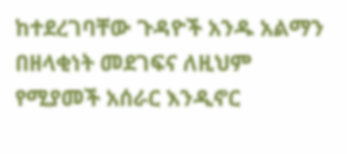ከተደረገባቸው ጉዳዮች አንዱ አልማን በዘላቂነት መደገፍና ለዚህም የሚያመች አሰራር እንዲኖር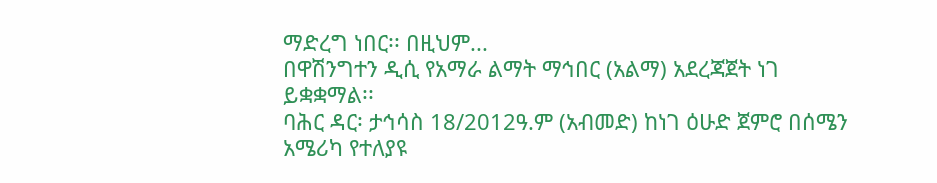ማድረግ ነበር፡፡ በዚህም...
በዋሽንግተን ዲሲ የአማራ ልማት ማኅበር (አልማ) አደረጃጀት ነገ ይቋቋማል፡፡
ባሕር ዳር፡ ታኅሳስ 18/2012ዓ.ም (አብመድ) ከነገ ዕሁድ ጀምሮ በሰሜን አሜሪካ የተለያዩ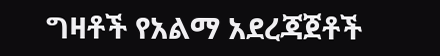ግዛቶች የአልማ አደረጃጀቶች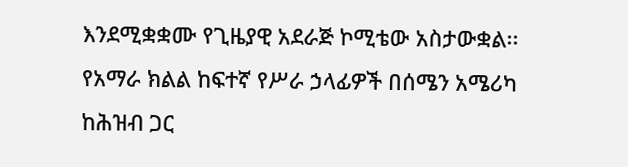እንደሚቋቋሙ የጊዜያዊ አደራጅ ኮሚቴው አስታውቋል፡፡
የአማራ ክልል ከፍተኛ የሥራ ኃላፊዎች በሰሜን አሜሪካ ከሕዝብ ጋር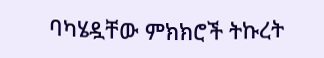ባካሄዷቸው ምክክሮች ትኩረት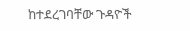ከተደረገባቸው ጉዳዮች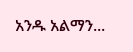አንዱ አልማን...